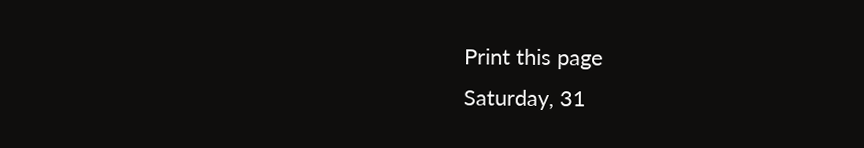Print this page
Saturday, 31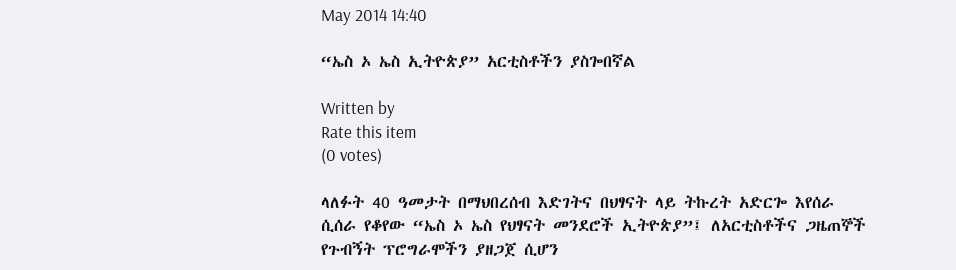May 2014 14:40

“ኤስ ኦ ኤስ ኢትዮጵያ” አርቲስቶችን ያስጐበኛል

Written by
Rate this item
(0 votes)

ላለፉት 40 ዓመታት በማህበረሰብ እድገትና በህፃናት ላይ ትኩረት አድርጐ እየሰራ ሲሰራ የቆየው “ኤስ ኦ ኤስ የህፃናት መንደሮች ኢትዮጵያ”፤ ለአርቲስቶችና ጋዜጠኞች የጉብኝት ፕሮግራሞችን ያዘጋጀ ሲሆን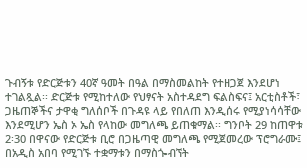ጉብኝቱ የድርጅቱን 40ኛ ዓመት በዓል በማስመልከት የተዘጋጀ እንደሆነ ተገልጿል፡፡ ድርጅቱ የሚከተለው የህፃናት አስተዳደግ ፍልስፍና፤ አርቲስቶች፣ ጋዜጠኞችና ታዋቂ ግለሰቦች በጉዳዩ ላይ የበለጠ እንዲሰሩ የሚያነሳሳቸው እንደሚሆን ኤስ ኦ ኤስ የላከው መግለጫ ይጠቁማል፡፡ ግንቦት 29 ከጠዋቱ 2፡30 በዋናው የድርጅቱ ቢሮ በጋዜጣዊ መግለጫ የሚጀመረው ፕሮግራሙ፤ በአዲስ አበባ የሚገኙ ተቋማቱን በማስጐብኘት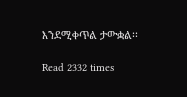እንደሚቀጥል ታውቋል፡፡

Read 2332 times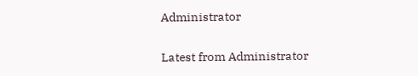Administrator

Latest from Administrator